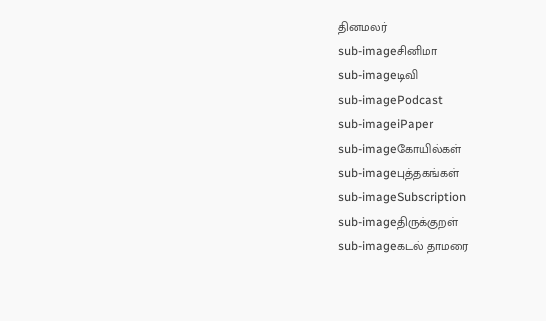தினமலர்
sub-imageசினிமா
sub-imageடிவி
sub-imagePodcast
sub-imageiPaper
sub-imageகோயில்கள்
sub-imageபுத்தகங்கள்
sub-imageSubscription
sub-imageதிருக்குறள்
sub-imageகடல் தாமரை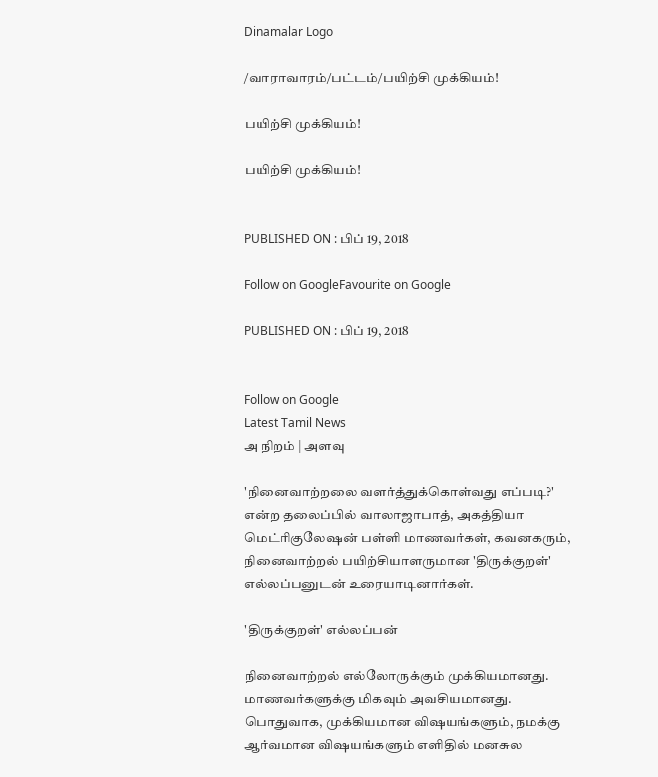Dinamalar Logo

/வாராவாரம்/பட்டம்/பயிற்சி முக்கியம்!

பயிற்சி முக்கியம்!

பயிற்சி முக்கியம்!


PUBLISHED ON : பிப் 19, 2018

Follow on GoogleFavourite on Google

PUBLISHED ON : பிப் 19, 2018


Follow on Google
Latest Tamil News
அ நிறம் | அளவு

'நினைவாற்றலை வளர்த்துக்கொள்வது எப்படி?' என்ற தலைப்பில் வாலாஜாபாத், அகத்தியா மெட்ரிகுலேஷன் பள்ளி மாணவர்கள், கவனகரும், நினைவாற்றல் பயிற்சியாளருமான 'திருக்குறள்' எல்லப்பனுடன் உரையாடினார்கள்.

'திருக்குறள்' எல்லப்பன்

நினைவாற்றல் எல்லோருக்கும் முக்கியமானது. மாணவர்களுக்கு மிகவும் அவசியமானது. பொதுவாக, முக்கியமான விஷயங்களும், நமக்கு ஆர்வமான விஷயங்களும் எளிதில் மனசுல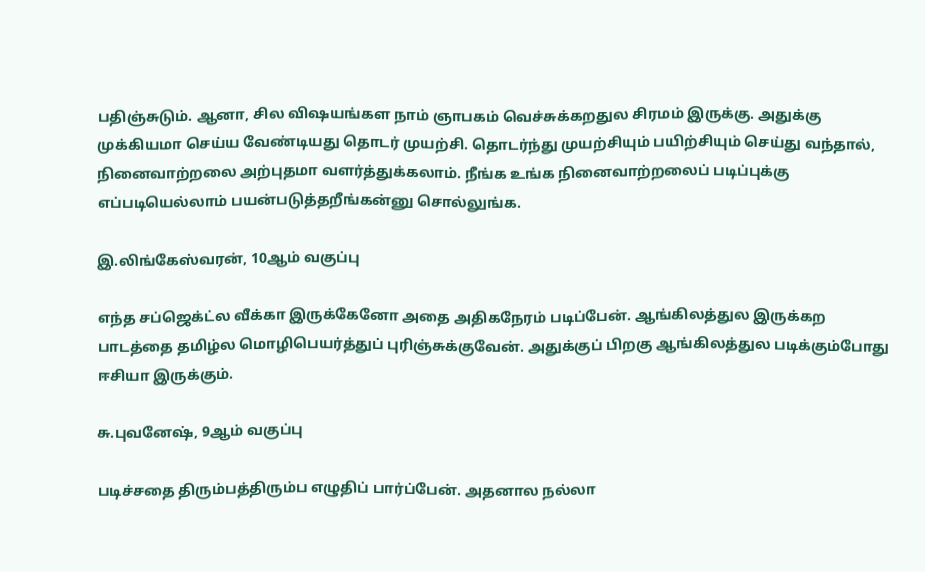பதிஞ்சுடும். ஆனா, சில விஷயங்கள நாம் ஞாபகம் வெச்சுக்கறதுல சிரமம் இருக்கு. அதுக்கு முக்கியமா செய்ய வேண்டியது தொடர் முயற்சி. தொடர்ந்து முயற்சியும் பயிற்சியும் செய்து வந்தால், நினைவாற்றலை அற்புதமா வளர்த்துக்கலாம். நீங்க உங்க நினைவாற்றலைப் படிப்புக்கு எப்படியெல்லாம் பயன்படுத்தறீங்கன்னு சொல்லுங்க.

இ.லிங்கேஸ்வரன், 10ஆம் வகுப்பு

எந்த சப்ஜெக்ட்ல வீக்கா இருக்கேனோ அதை அதிகநேரம் படிப்பேன். ஆங்கிலத்துல இருக்கற பாடத்தை தமிழ்ல மொழிபெயர்த்துப் புரிஞ்சுக்குவேன். அதுக்குப் பிறகு ஆங்கிலத்துல படிக்கும்போது ஈசியா இருக்கும்.

சு.புவனேஷ், 9ஆம் வகுப்பு

படிச்சதை திரும்பத்திரும்ப எழுதிப் பார்ப்பேன். அதனால நல்லா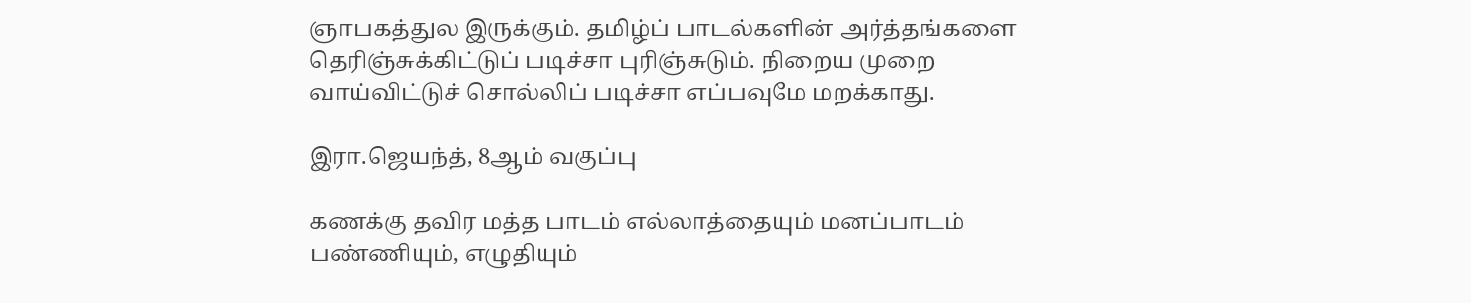ஞாபகத்துல இருக்கும். தமிழ்ப் பாடல்களின் அர்த்தங்களை தெரிஞ்சுக்கிட்டுப் படிச்சா புரிஞ்சுடும். நிறைய முறை வாய்விட்டுச் சொல்லிப் படிச்சா எப்பவுமே மறக்காது.

இரா.ஜெயந்த், 8ஆம் வகுப்பு

கணக்கு தவிர மத்த பாடம் எல்லாத்தையும் மனப்பாடம் பண்ணியும், எழுதியும்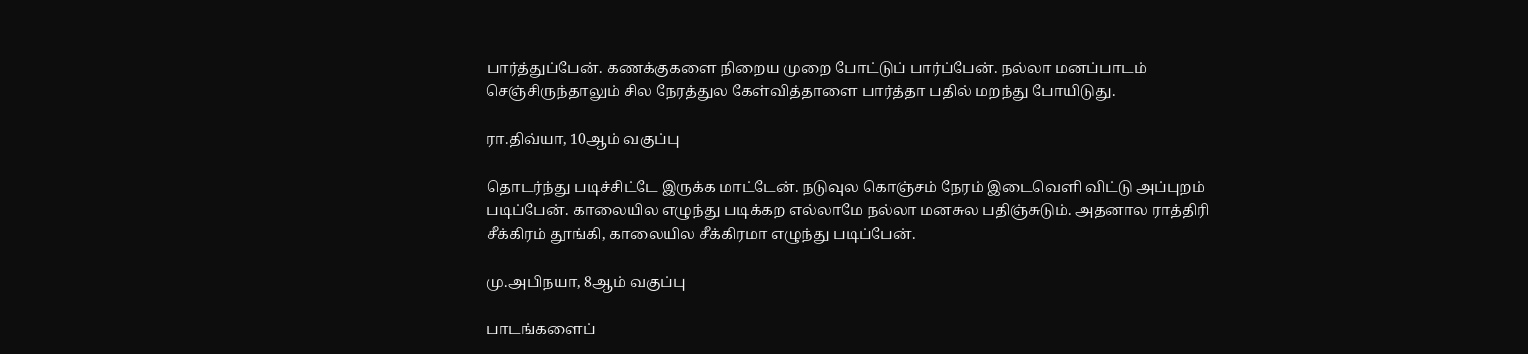பார்த்துப்பேன். கணக்குகளை நிறைய முறை போட்டுப் பார்ப்பேன். நல்லா மனப்பாடம் செஞ்சிருந்தாலும் சில நேரத்துல கேள்வித்தாளை பார்த்தா பதில் மறந்து போயிடுது.

ரா.திவ்யா, 10ஆம் வகுப்பு

தொடர்ந்து படிச்சிட்டே இருக்க மாட்டேன். நடுவுல கொஞ்சம் நேரம் இடைவெளி விட்டு அப்புறம் படிப்பேன். காலையில எழுந்து படிக்கற எல்லாமே நல்லா மனசுல பதிஞ்சுடும். அதனால ராத்திரி சீக்கிரம் தூங்கி, காலையில சீக்கிரமா எழுந்து படிப்பேன்.

மு.அபிநயா, 8ஆம் வகுப்பு

பாடங்களைப்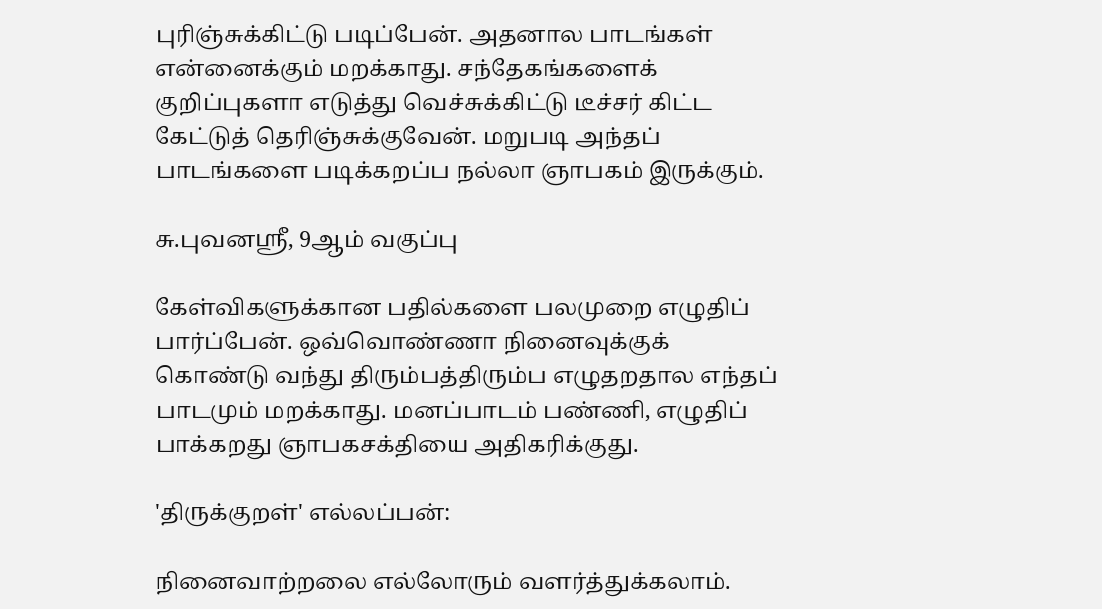புரிஞ்சுக்கிட்டு படிப்பேன். அதனால பாடங்கள் என்னைக்கும் மறக்காது. சந்தேகங்களைக் குறிப்புகளா எடுத்து வெச்சுக்கிட்டு டீச்சர் கிட்ட கேட்டுத் தெரிஞ்சுக்குவேன். மறுபடி அந்தப் பாடங்களை படிக்கறப்ப நல்லா ஞாபகம் இருக்கும்.

சு.புவனஸ்ரீ, 9ஆம் வகுப்பு

கேள்விகளுக்கான பதில்களை பலமுறை எழுதிப் பார்ப்பேன். ஒவ்வொண்ணா நினைவுக்குக் கொண்டு வந்து திரும்பத்திரும்ப எழுதறதால எந்தப் பாடமும் மறக்காது. மனப்பாடம் பண்ணி, எழுதிப் பாக்கறது ஞாபகசக்தியை அதிகரிக்குது.

'திருக்குறள்' எல்லப்பன்:

நினைவாற்றலை எல்லோரும் வளர்த்துக்கலாம்.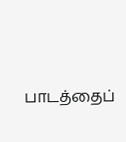பாடத்தைப்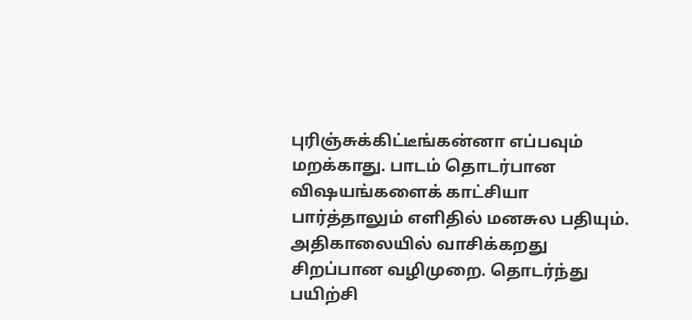புரிஞ்சுக்கிட்டீங்கன்னா எப்பவும் மறக்காது. பாடம் தொடர்பான விஷயங்களைக் காட்சியா பார்த்தாலும் எளிதில் மனசுல பதியும். அதிகாலையில் வாசிக்கறது சிறப்பான வழிமுறை. தொடர்ந்து பயிற்சி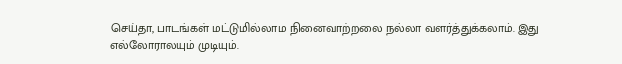செய்தா, பாடங்கள் மட்டுமில்லாம நினைவாற்றலை நல்லா வளர்த்துக்கலாம். இது எல்லோராலயும் முடியும்.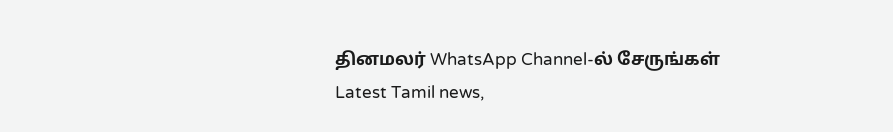தினமலர் WhatsApp Channel-ல் சேருங்கள்
Latest Tamil news,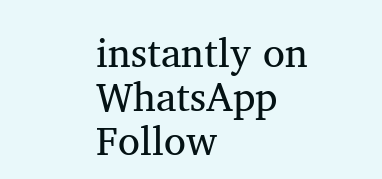instantly on WhatsApp
Follow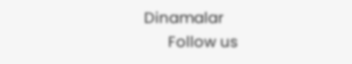Dinamalar
      Follow us